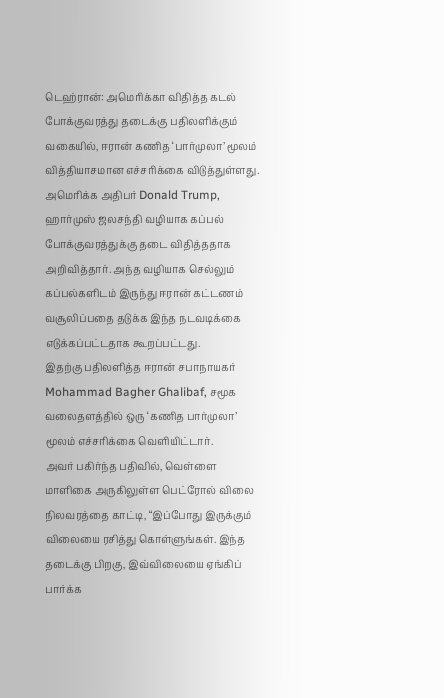டெஹ்ரான்: அமெரிக்கா விதித்த கடல் போக்குவரத்து தடைக்கு பதிலளிக்கும் வகையில், ஈரான் கணித ‘பார்முலா’ மூலம் வித்தியாசமான எச்சரிக்கை விடுத்துள்ளது.
அமெரிக்க அதிபர் Donald Trump, ஹார்முஸ் ஜலசந்தி வழியாக கப்பல் போக்குவரத்துக்கு தடை விதித்ததாக அறிவித்தார். அந்த வழியாக செல்லும் கப்பல்களிடம் இருந்து ஈரான் கட்டணம் வசூலிப்பதை தடுக்க இந்த நடவடிக்கை எடுக்கப்பட்டதாக கூறப்பட்டது.
இதற்கு பதிலளித்த ஈரான் சபாநாயகர் Mohammad Bagher Ghalibaf, சமூக வலைதளத்தில் ஒரு ‘கணித பார்முலா’ மூலம் எச்சரிக்கை வெளியிட்டார்.
அவர் பகிர்ந்த பதிவில், வெள்ளை மாளிகை அருகிலுள்ள பெட்ரோல் விலை நிலவரத்தை காட்டி, “இப்போது இருக்கும் விலையை ரசித்து கொள்ளுங்கள். இந்த தடைக்கு பிறகு, இவ்விலையை ஏங்கிப் பார்க்க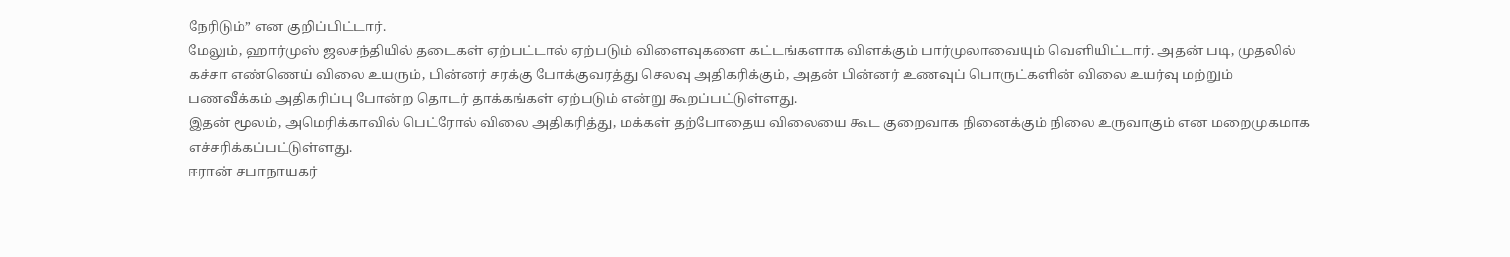நேரிடும்” என குறிப்பிட்டார்.
மேலும், ஹார்முஸ் ஜலசந்தியில் தடைகள் ஏற்பட்டால் ஏற்படும் விளைவுகளை கட்டங்களாக விளக்கும் பார்முலாவையும் வெளியிட்டார். அதன் படி, முதலில் கச்சா எண்ணெய் விலை உயரும், பின்னர் சரக்கு போக்குவரத்து செலவு அதிகரிக்கும், அதன் பின்னர் உணவுப் பொருட்களின் விலை உயர்வு மற்றும் பணவீக்கம் அதிகரிப்பு போன்ற தொடர் தாக்கங்கள் ஏற்படும் என்று கூறப்பட்டுள்ளது.
இதன் மூலம், அமெரிக்காவில் பெட்ரோல் விலை அதிகரித்து, மக்கள் தற்போதைய விலையை கூட குறைவாக நினைக்கும் நிலை உருவாகும் என மறைமுகமாக எச்சரிக்கப்பட்டுள்ளது.
ஈரான் சபாநாயகர்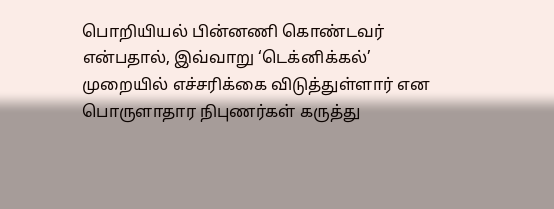பொறியியல் பின்னணி கொண்டவர் என்பதால், இவ்வாறு ‘டெக்னிக்கல்’ முறையில் எச்சரிக்கை விடுத்துள்ளார் என பொருளாதார நிபுணர்கள் கருத்து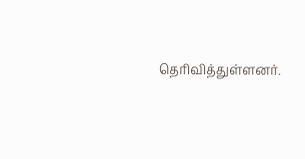தெரிவித்துள்ளனர்.